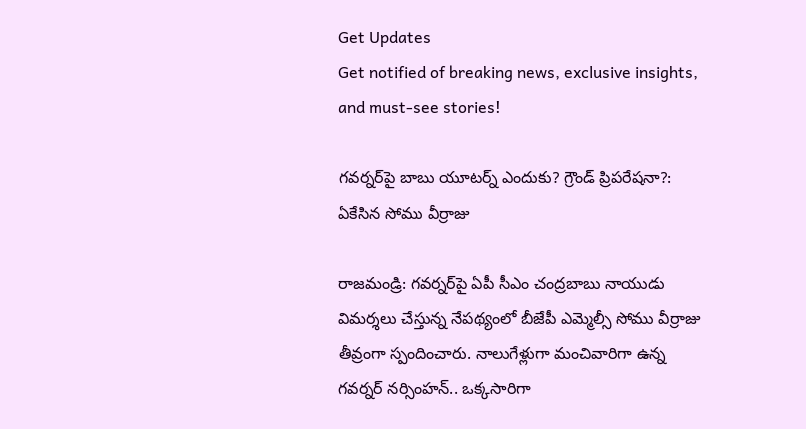Get Updates
Get notified of breaking news, exclusive insights, and must-see stories!

గవర్నర్‌పై బాబు యూటర్న్ ఎందుకు? గ్రౌండ్ ప్రిపరేషనా?: ఏకేసిన సోము వీర్రాజు

రాజమండ్రి: గవర్నర్‌పై ఏపీ సీఎం చంద్రబాబు నాయుడు విమర్శలు చేస్తున్న నేపథ్యంలో బీజేపీ ఎమ్మెల్సీ సోము వీర్రాజు తీవ్రంగా స్పందించారు. నాలుగేళ్లుగా మంచివారిగా ఉన్న గవర్నర్ నర్సింహన్.. ఒక్కసారిగా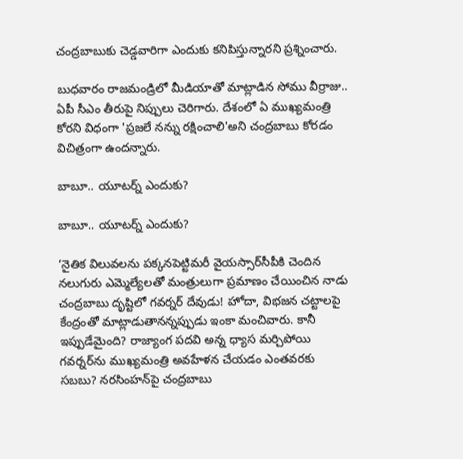చంద్రబాబుకు చెడ్డవారిగా ఎందుకు కనిపిస్తున్నారని ప్రశ్నించారు.

బుధవారం రాజమండ్రిలో మీడియాతో మాట్లాడిన సోము వీర్రాజు.. ఏపీ సీఎం తీరుపై నిప్పులు చెరిగారు. దేశంలో ఏ ముఖ్యమంత్రి కోరని విధంగా 'ప్రజలే నన్ను రక్షించాలి'అని చంద్రబాబు కోరడం విచిత్రంగా ఉందన్నారు.

బాబూ.. యూటర్న్ ఎందుకు?

బాబూ.. యూటర్న్ ఎందుకు?

‘నైతిక విలువలను పక్కనపెట్టిమరీ వైయస్సార్‌సీపీకి చెందిన నలుగురు ఎమ్మెల్యేలతో మంత్రులుగా ప్రమాణం చేయించిన నాడు చంద్రబాబు దృష్టిలో గవర్నర్‌ దేవుడు! హోదా, విభజన చట్టాలపై కేంద్రంతో మాట్లాడుతానన్నప్పుడు ఇంకా మంచివారు. కానీ ఇప్పుడేమైంది? రాజ్యాంగ పదవి అన్న ధ్యాస మర్చిపోయి గవర్నర్‌ను ముఖ్యమంత్రి అవహేళన చేయడం ఎంతవరకు సబబు? నరసింహన్‌పై చంద్రబాబు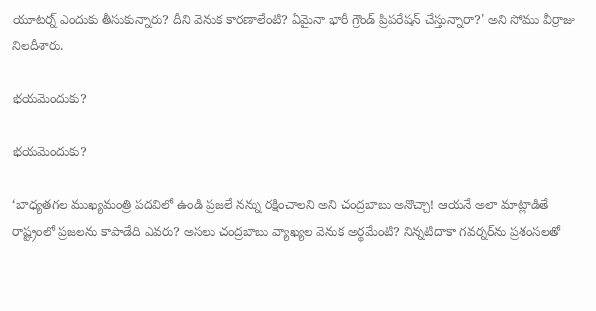యూటర్న్‌ ఎందుకు తీసుకున్నారు? దీని వెనుక కారణాలేంటి? ఏమైనా భారీ గ్రౌండ్‌ ప్రిపరేషన్‌ చేస్తున్నారా?' అని సోము వీర్రాజు నిలదీశారు.

భయమెందుకు?

భయమెందుకు?

‘బాధ్యతగల ముఖ్యమంత్రి పదవిలో ఉండి ప్రజలే నన్ను రక్షించాలని అని చంద్రబాబు అనొచ్చా! ఆయనే అలా మాట్లాడితే రాష్ట్రంలో ప్రజలను కాపాడేది ఎవరు? అసలు చంద్రబాబు వ్యాఖ్యల వెనుక అర్థమేంటి? నిన్నటిదాకా గవర్నర్‌ను ప్రశంసలతో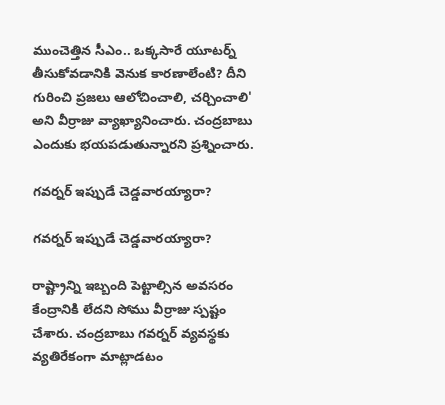ముంచెత్తిన సీఎం.. ఒక్కసారే యూటర్న్‌ తీసుకోవడానికి వెనుక కారణాలేంటి? దీని గురించి ప్రజలు ఆలోచించాలి, చర్చించాలి' అని వీర్రాజు వ్యాఖ్యానించారు. చంద్రబాబు ఎందుకు భయపడుతున్నారని ప్రశ్నించారు.

గవర్నర్ ఇప్పుడే చెడ్డవారయ్యారా?

గవర్నర్ ఇప్పుడే చెడ్డవారయ్యారా?

రాష్ట్రాన్ని ఇబ్బంది పెట్టాల్సిన అవసరం కేంద్రానికి లేదని సోము వీర్రాజు స్పష్టం చేశారు. చంద్రబాబు గవర్నర్ వ్యవస్థకు వ్యతిరేకంగా మాట్లాడటం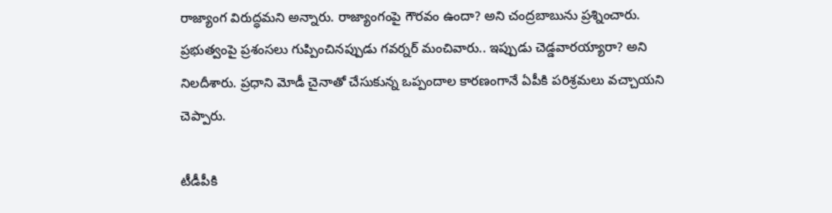రాజ్యాంగ విరుద్ధమని అన్నారు. రాజ్యాంగంపై గౌరవం ఉందా? అని చంద్రబాబును ప్రశ్నించారు. ప్రభుత్వంపై ప్రశంసలు గుప్పించినప్పుడు గవర్నర్ మంచివారు.. ఇప్పుడు చెడ్డవారయ్యారా? అని నిలదీశారు. ప్రధాని మోడీ చైనాతో చేసుకున్న ఒప్పందాల కారణంగానే ఏపీకి పరిశ్రమలు వచ్చాయని చెప్పారు.

టీడీపీకి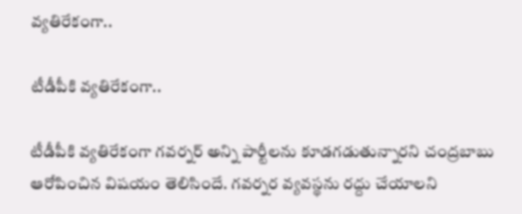వ్యతిరేకంగా..

టీడీపీకి వ్యతిరేకంగా..

టీడీపీకి వ్యతిరేకంగా గవర్నర్‌ అన్ని పార్టీలను కూడగడుతున్నారని చంద్రబాబు ఆరోపించిన విషయం తెలిసిందే. గవర్నర వ్యవస్థను రద్దు చేయాలని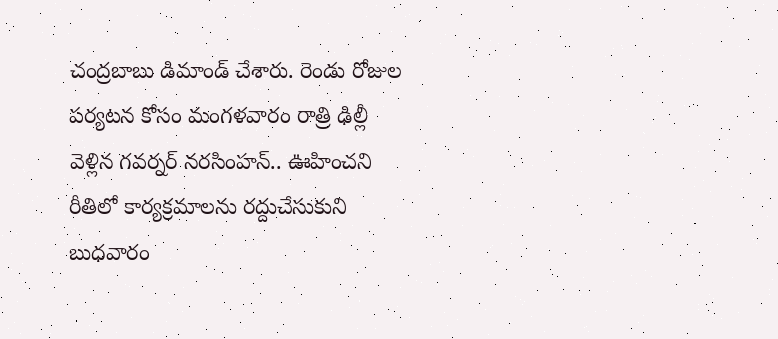చంద్రబాబు డిమాండ్ చేశారు. రెండు రోజుల పర్యటన కోసం మంగళవారం రాత్రి ఢిల్లీ వెళ్లిన గవర్నర్‌ నరసింహన్‌.. ఊహించని రీతిలో కార్యక్రమాలను రద్దుచేసుకుని బుధవారం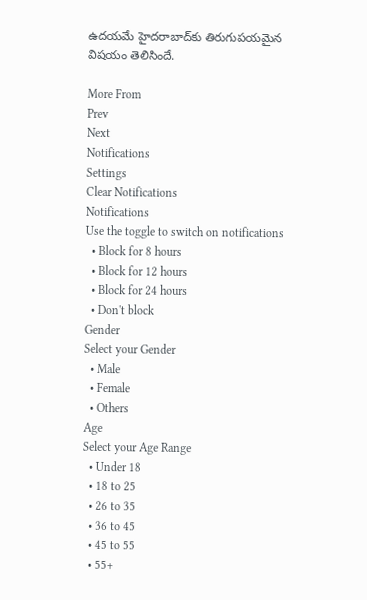ఉదయమే హైదరాబాద్‌కు తిరుగుపయమైన విషయం తెలిసిందే.

More From
Prev
Next
Notifications
Settings
Clear Notifications
Notifications
Use the toggle to switch on notifications
  • Block for 8 hours
  • Block for 12 hours
  • Block for 24 hours
  • Don't block
Gender
Select your Gender
  • Male
  • Female
  • Others
Age
Select your Age Range
  • Under 18
  • 18 to 25
  • 26 to 35
  • 36 to 45
  • 45 to 55
  • 55+